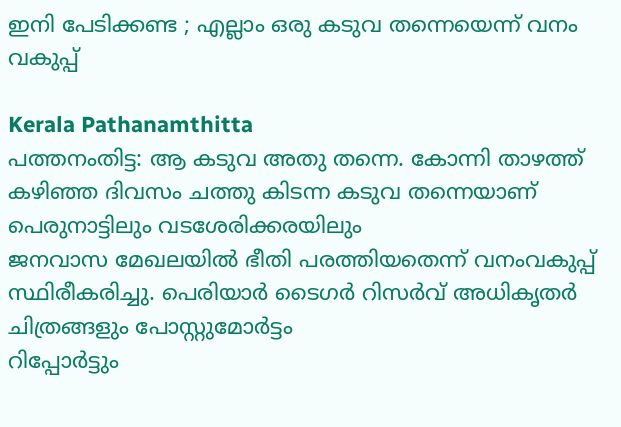ഇനി പേടിക്കണ്ട ; എല്ലാം ഒരു കടുവ തന്നെയെന്ന് വനം വകുപ്പ്

Kerala Pathanamthitta
പത്തനംതിട്ട: ആ കടുവ അതു തന്നെ. കോന്നി താഴത്ത് കഴിഞ്ഞ ദിവസം ചത്തു കിടന്ന കടുവ തന്നെയാണ് പെരുനാട്ടിലും വടശേരിക്കരയിലും
ജനവാസ മേഖലയിൽ ഭീതി പരത്തിയതെന്ന് വനംവകുപ്പ് സ്ഥിരീകരിച്ചു. പെരിയാർ ടൈഗർ റിസർവ് അധികൃതർ ചിത്രങ്ങളും പോസ്റ്റുമോർട്ടം
റിപ്പോർട്ടും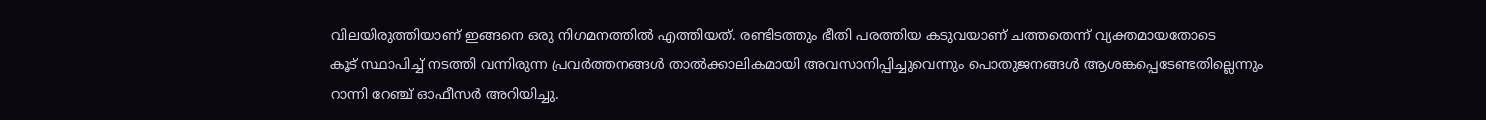വിലയിരുത്തിയാണ് ഇങ്ങനെ ഒരു നിഗമനത്തിൽ എത്തിയത്. രണ്ടിടത്തും ഭീതി പരത്തിയ കടുവയാണ് ചത്തതെന്ന് വ്യക്തമായതോടെ
കൂട് സ്ഥാപിച്ച് നടത്തി വന്നിരുന്ന പ്രവർത്തനങ്ങൾ താൽക്കാലികമായി അവസാനിപ്പിച്ചുവെന്നും പൊതുജനങ്ങൾ ആശങ്കപ്പെടേണ്ടതില്ലെന്നും
റാന്നി റേഞ്ച് ഓഫീസർ അറിയിച്ചു.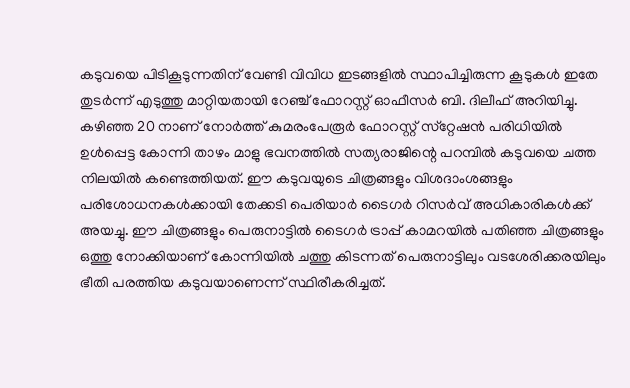കടുവയെ പിടികൂടുന്നതിന് വേണ്ടി വിവിധ ഇടങ്ങളിൽ സ്ഥാപിച്ചിരുന്ന കൂടുകൾ ഇതേ തുടർന്ന് എടുത്തു മാറ്റിയതായി റേഞ്ച് ഫോറസ്റ്റ് ഓഫീസർ ബി. ദിലീഫ് അറിയിച്ചു. കഴിഞ്ഞ 20 നാണ് നോർത്ത് കുമരംപേരൂർ ഫോറസ്റ്റ് സ്‌റ്റേഷൻ പരിധിയിൽ ഉൾപ്പെട്ട കോന്നി താഴം മാളു ഭവനത്തിൽ സത്യരാജിന്റെ പറമ്പിൽ കടുവയെ ചത്ത നിലയിൽ കണ്ടെത്തിയത്. ഈ കടുവയുടെ ചിത്രങ്ങളും വിശദാംശങ്ങളും പരിശോധനകൾക്കായി തേക്കടി പെരിയാർ ടൈഗർ റിസർവ് അധികാരികൾക്ക് അയച്ചു. ഈ ചിത്രങ്ങളും പെരുനാട്ടിൽ ടൈഗർ ട്രാപ്പ് കാമറയിൽ പതിഞ്ഞ ചിത്രങ്ങളും ഒത്തു നോക്കിയാണ് കോന്നിയിൽ ചത്തു കിടന്നത് പെരുനാട്ടിലും വടശേരിക്കരയിലും ഭീതി പരത്തിയ കടുവയാണെന്ന് സ്ഥിരീകരിച്ചത്.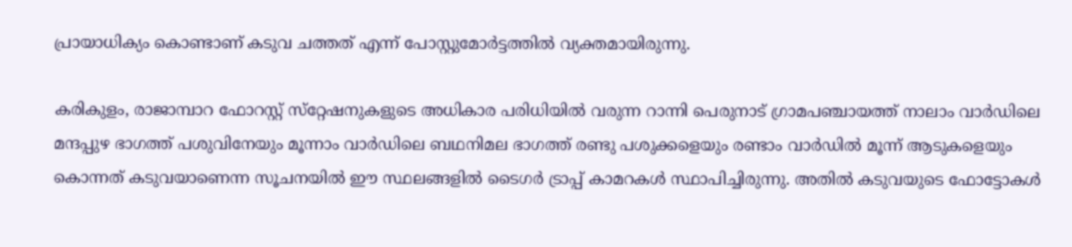പ്രായാധിക്യം കൊണ്ടാണ് കടുവ ചത്തത് എന്ന് പോസ്റ്റുമോർട്ടത്തിൽ വ്യക്തമായിരുന്നു.

കരികുളം, രാജാമ്പാറ ഫോറസ്റ്റ് സ്‌റ്റേഷനുകളുടെ അധികാര പരിധിയിൽ വരുന്ന റാന്നി പെരുനാട് ഗ്രാമപഞ്ചായത്ത് നാലാം വാർഡിലെ മന്ദപ്പുഴ ഭാഗത്ത് പശുവിനേയും മൂന്നാം വാർഡിലെ ബഥനിമല ഭാഗത്ത് രണ്ടു പശുക്കളെയും രണ്ടാം വാർഡിൽ മൂന്ന് ആടുകളെയും കൊന്നത് കടുവയാണെന്ന സൂചനയിൽ ഈ സ്ഥലങ്ങളിൽ ടൈഗർ ട്രാപ്പ് കാമറകൾ സ്ഥാപിച്ചിരുന്നു. അതിൽ കടുവയുടെ ഫോട്ടോകൾ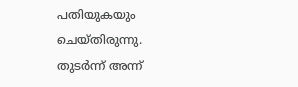പതിയുകയും ചെയ്തിരുന്നു. തുടർന്ന് അന്ന്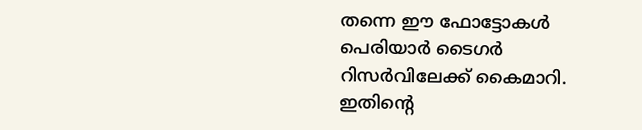തന്നെ ഈ ഫോട്ടോകൾ പെരിയാർ ടൈഗർ റിസർവിലേക്ക് കൈമാറി. ഇതിന്റെ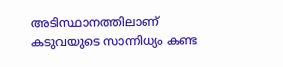അടിസ്ഥാനത്തിലാണ് കടുവയുടെ സാന്നിധ്യം കണ്ട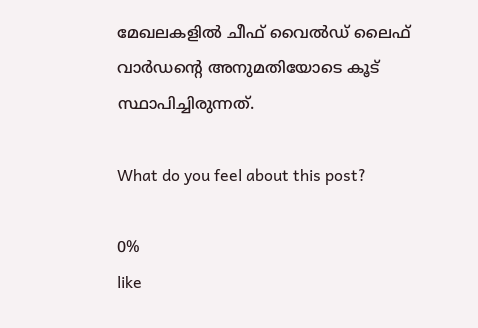മേഖലകളിൽ ചീഫ് വൈൽഡ് ലൈഫ് വാർഡന്റെ അനുമതിയോടെ കൂട് സ്ഥാപിച്ചിരുന്നത്.

What do you feel about this post?

0%
like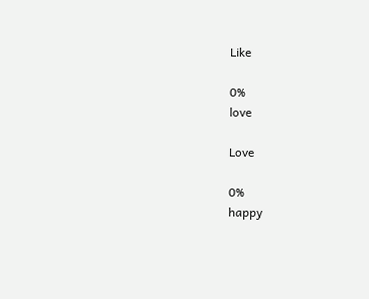Like

0%
love

Love

0%
happy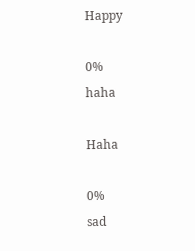Happy

0%
haha

Haha

0%
sad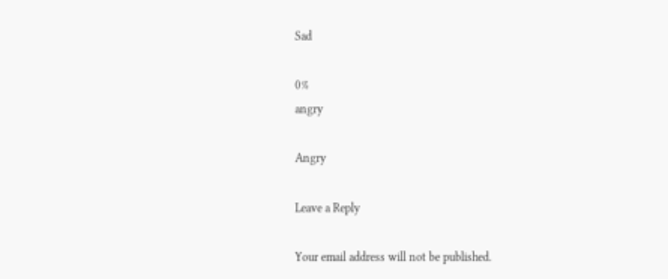Sad

0%
angry

Angry

Leave a Reply

Your email address will not be published.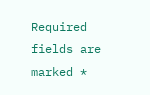Required fields are marked *